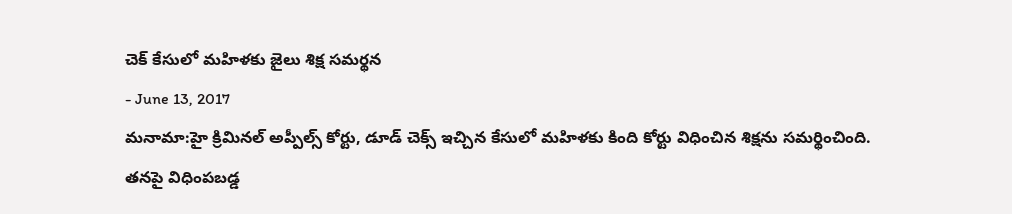చెక్ కేసులో మహిళకు జైలు శిక్ష సమర్థన
- June 13, 2017
మనామా:హై క్రిమినల్ అప్పీల్స్ కోర్టు, డూడ్ చెక్స్ ఇచ్చిన కేసులో మహిళకు కింది కోర్టు విధించిన శిక్షను సమర్థించింది. తనపై విధింపబడ్డ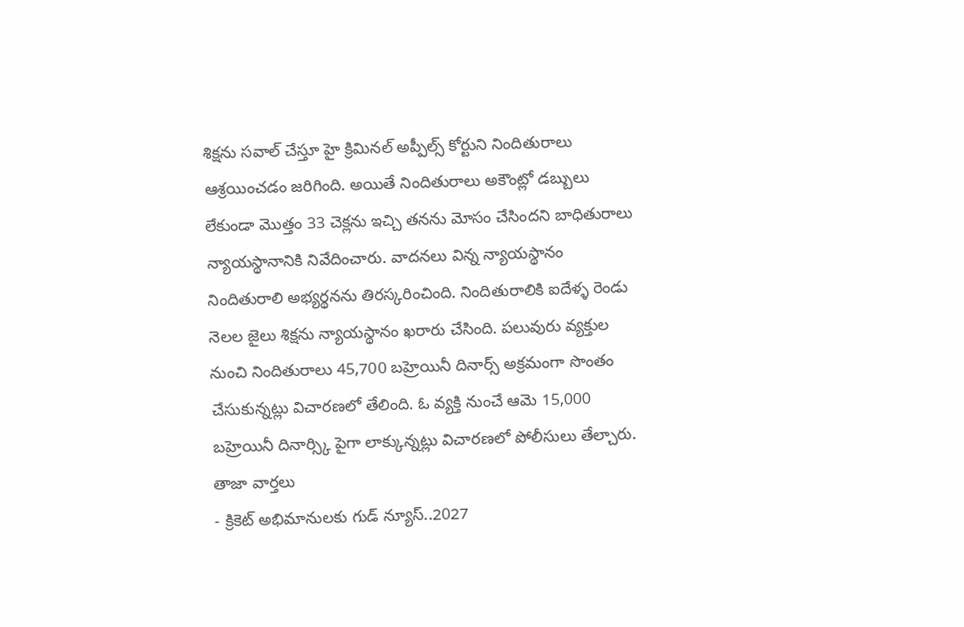శిక్షను సవాల్ చేస్తూ హై క్రిమినల్ అప్పీల్స్ కోర్టుని నిందితురాలు ఆశ్రయించడం జరిగింది. అయితే నిందితురాలు అకౌంట్లో డబ్బులు లేకుండా మొత్తం 33 చెక్లను ఇచ్చి తనను మోసం చేసిందని బాధితురాలు న్యాయస్థానానికి నివేదించారు. వాదనలు విన్న న్యాయస్థానం నిందితురాలి అభ్యర్థనను తిరస్కరించింది. నిందితురాలికి ఐదేళ్ళ రెండు నెలల జైలు శిక్షను న్యాయస్థానం ఖరారు చేసింది. పలువురు వ్యక్తుల నుంచి నిందితురాలు 45,700 బహ్రెయినీ దినార్స్ అక్రమంగా సొంతం చేసుకున్నట్లు విచారణలో తేలింది. ఓ వ్యక్తి నుంచే ఆమె 15,000 బహ్రెయినీ దినార్స్కి పైగా లాక్కున్నట్లు విచారణలో పోలీసులు తేల్చారు.
తాజా వార్తలు
- క్రికెట్ అభిమానులకు గుడ్ న్యూస్..2027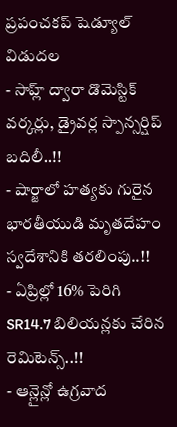ప్రపంచకప్ షెడ్యూల్ విడుదల
- సాహ్ల్ ద్వారా డొమెస్టిక్ వర్కర్లు, డ్రైవర్ల స్పాన్సర్షిప్ బదిలీ..!!
- షార్జాలో హత్యకు గురైన భారతీయుడి మృతదేహం స్వదేశానికి తరలింపు..!!
- ఏప్రిల్లో 16% పెరిగి SR14.7 బిలియన్లకు చేరిన రెమిటెన్స్..!!
- ఆన్లైన్లో ఉగ్రవాద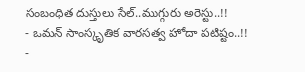సంబంధిత దుస్తులు సేల్..ముగ్గురు అరెస్టు..!!
- ఒమన్ సాంస్కృతిక వారసత్వ హోదా పటిష్టం..!!
-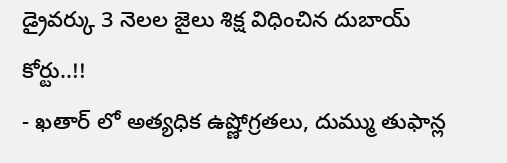డ్రైవర్కు 3 నెలల జైలు శిక్ష విధించిన దుబాయ్ కోర్టు..!!
- ఖతార్ లో అత్యధిక ఉష్ణోగ్రతలు, దుమ్ము తుఫాన్ల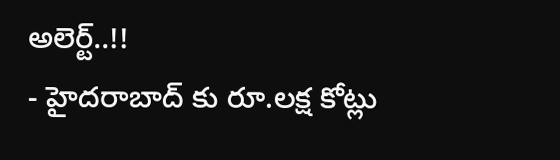అలెర్ట్..!!
- హైదరాబాద్ కు రూ.లక్ష కోట్లు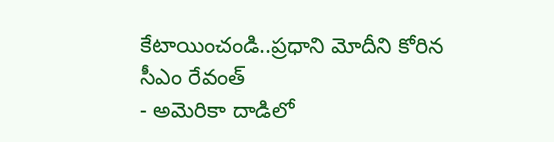కేటాయించండి..ప్రధాని మోదీని కోరిన సీఎం రేవంత్
- అమెరికా దాడిలో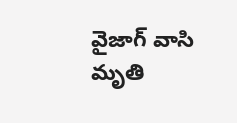వైజాగ్ వాసి మృతి